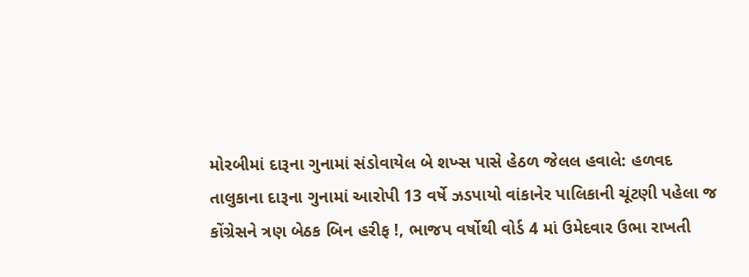મોરબીમાં દારૂના ગુનામાં સંડોવાયેલ બે શખ્સ પાસે હેઠળ જેલલ હવાલે: હળવદ તાલુકાના દારૂના ગુનામાં આરોપી 13 વર્ષે ઝડપાયો વાંકાનેર પાલિકાની ચૂંટણી પહેલા જ કોંગ્રેસને ત્રણ બેઠક બિન હરીફ !, ભાજપ વર્ષોથી વોર્ડ 4 માં ઉમેદવાર ઉભા રાખતી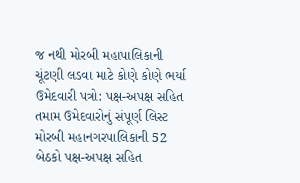જ નથી મોરબી મહાપાલિકાની ચૂંટણી લડવા માટે કોણે કોણે ભર્યા ઉમેદવારી પત્રો: પક્ષ-અપક્ષ સહિત તમામ ઉમેદવારોનું સંપૂર્ણ લિસ્ટ મોરબી મહાનગરપાલિકાની 52 બેઠકો પક્ષ-અપક્ષ સહિત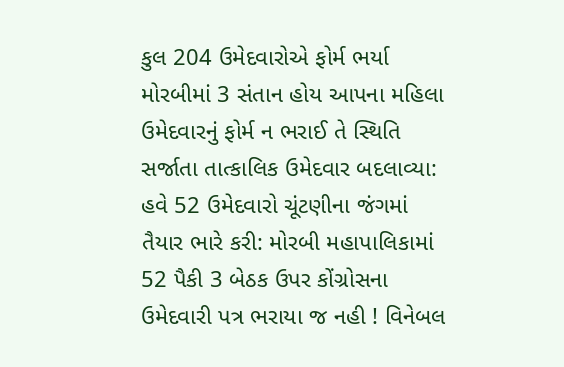કુલ 204 ઉમેદવારોએ ફોર્મ ભર્યા મોરબીમાં 3 સંતાન હોય આપના મહિલા ઉમેદવારનું ફોર્મ ન ભરાઈ તે સ્થિતિ સર્જાતા તાત્કાલિક ઉમેદવાર બદલાવ્યા: હવે 52 ઉમેદવારો ચૂંટણીના જંગમાં તૈયાર ભારે કરી: મોરબી મહાપાલિકામાં 52 પૈકી 3 બેઠક ઉપર કોંગ્રોસના ઉમેદવારી પત્ર ભરાયા જ નહી ! વિનેબલ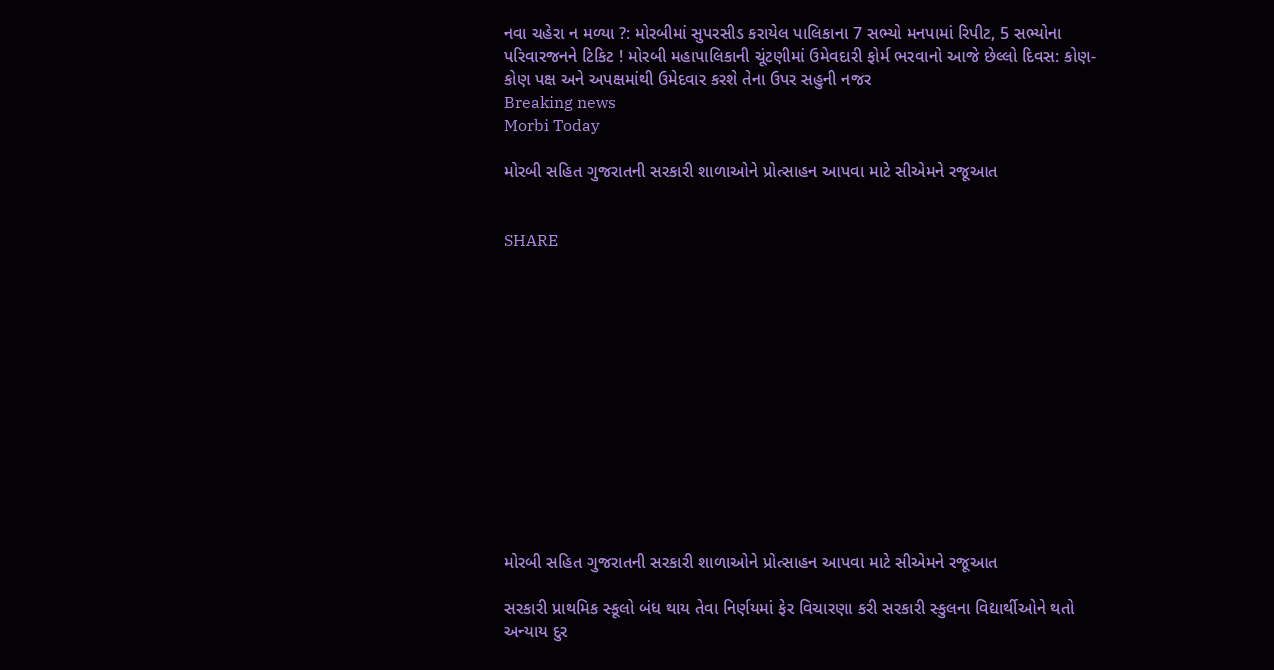નવા ચહેરા ન મળ્યા ?: મોરબીમાં સુપરસીડ કરાયેલ પાલિકાના 7 સભ્યો મનપામાં રિપીટ, 5 સભ્યોના પરિવારજનને ટિકિટ ! મોરબી મહાપાલિકાની ચૂંટણીમાં ઉમેવદારી ફોર્મ ભરવાનો આજે છેલ્લો દિવસ: કોણ-કોણ પક્ષ અને અપક્ષમાંથી ઉમેદવાર કરશે તેના ઉપર સહુની નજર
Breaking news
Morbi Today

મોરબી સહિત ગુજરાતની સરકારી શાળાઓને પ્રોત્સાહન આપવા માટે સીએમને રજૂઆત


SHARE













મોરબી સહિત ગુજરાતની સરકારી શાળાઓને પ્રોત્સાહન આપવા માટે સીએમને રજૂઆત

સરકારી પ્રાથમિક સ્કૂલો બંધ થાય તેવા નિર્ણયમાં ફેર વિચારણા કરી સરકારી સ્કુલના વિદ્યાર્થીઓને થતો  અન્યાય દુર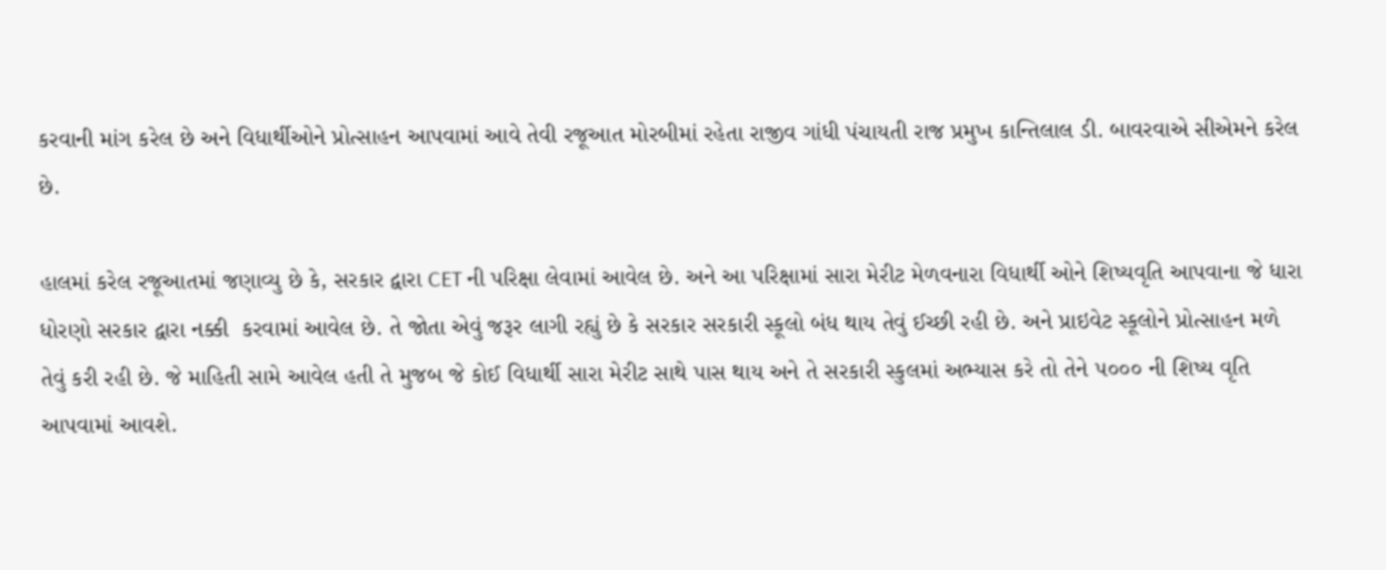કરવાની માંગ કરેલ છે અને વિધાર્થીઓને પ્રોત્સાહન આપવામાં આવે તેવી રજૂઆત મોરબીમાં રહેતા રાજીવ ગાંધી પંચાયતી રાજ પ્રમુખ કાન્તિલાલ ડી. બાવરવાએ સીએમને કરેલ છે.

હાલમાં કરેલ રજૂઆતમાં જણાવ્યુ છે કે, સરકાર દ્વારા CET ની પરિક્ષા લેવામાં આવેલ છે. અને આ પરિક્ષામાં સારા મેરીટ મેળવનારા વિધાર્થી ઓને શિષ્યવૃતિ આપવાના જે ધારા ધોરણો સરકાર દ્વારા નક્કી  કરવામાં આવેલ છે. તે જોતા એવું જરૂર લાગી રહ્યું છે કે સરકાર સરકારી સ્કૂલો બંધ થાય તેવું ઈચ્છી રહી છે. અને પ્રાઇવેટ સ્કૂલોને પ્રોત્સાહન મળે તેવું કરી રહી છે. જે માહિતી સામે આવેલ હતી તે મુજબ જે કોઈ વિધાર્થી સારા મેરીટ સાથે પાસ થાય અને તે સરકારી સ્કુલમાં અભ્યાસ કરે તો તેને ૫૦૦૦ ની શિષ્ય વૃતિ આપવામાં આવશે.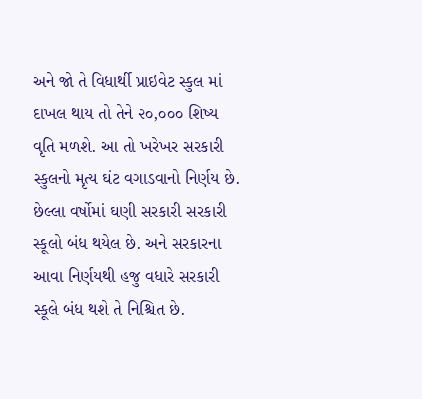અને જો તે વિધાર્થી પ્રાઇવેટ સ્કુલ માં દાખલ થાય તો તેને ૨૦,૦૦૦ શિષ્ય વૃતિ મળશે. આ તો ખરેખર સરકારી સ્કુલનો મૃત્ય ઘંટ વગાડવાનો નિર્ણય છે. છેલ્લા વર્ષોમાં ઘણી સરકારી સરકારી સ્કૂલો બંધ થયેલ છે. અને સરકારના આવા નિર્ણયથી હજુ વધારે સરકારી સ્કૂલે બંધ થશે તે નિશ્ચિત છે.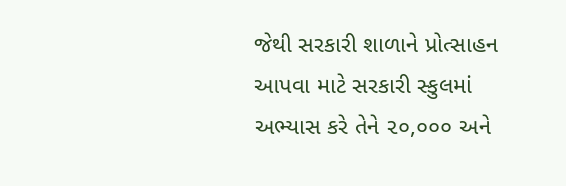જેથી સરકારી શાળાને પ્રોત્સાહન આપવા માટે સરકારી સ્કુલમાં અભ્યાસ કરે તેને ૨૦,૦૦૦ અને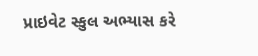પ્રાઇવેટ સ્કુલ અભ્યાસ કરે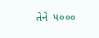તેને  ૫૦૦૦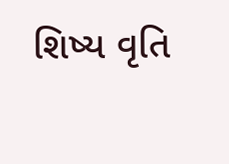શિષ્ય વૃતિ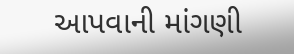આપવાની માંગણી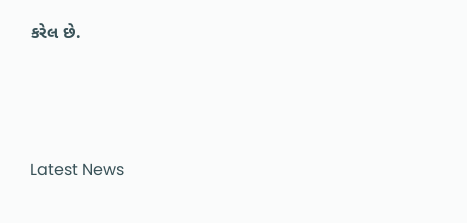કરેલ છે.






Latest News